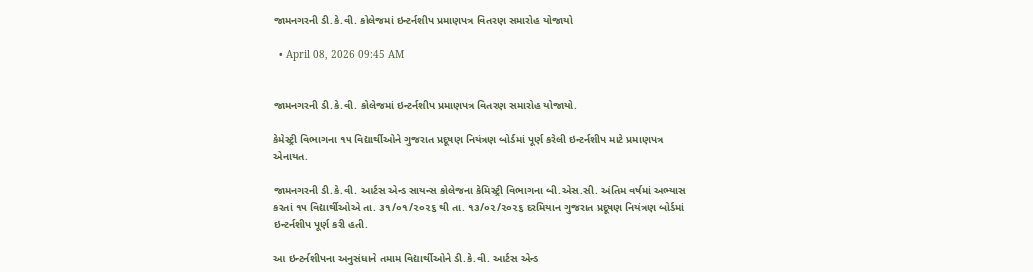જામનગરની ડી.કે.વી. કોલેજમાં ઇન્ટર્નશીપ પ્રમાણપત્ર વિતરણ સમારોહ યોજાયો

  • April 08, 2026 09:45 AM


જામનગરની ડી.કે.વી. કોલેજમાં ઇન્ટર્નશીપ પ્રમાણપત્ર વિતરણ સમારોહ યોજાયો.

કેમેસ્ટ્રી વિભાગના ૧૫ વિદ્યાર્થીઓને ગુજરાત પ્રદૂષણ નિયંત્રણ બોર્ડમાં પૂર્ણ કરેલી ઇન્ટર્નશીપ માટે પ્રમાણપત્ર એનાયત.

જામનગરની ડી.કે.વી. આર્ટસ એન્ડ સાયન્સ કોલેજના કેમિસ્ટ્રી વિભાગના બી.એસ.સી. અંતિમ વર્ષમાં અભ્યાસ કરતાં ૧૫ વિદ્યાર્થીઓએ તા. ૩૧/૦૧/૨૦૨૬ થી તા. ૧૩/૦૨/૨૦૨૬ દરમિયાન ગુજરાત પ્રદૂષણ નિયંત્રણ બોર્ડમાં ઇન્ટર્નશીપ પૂર્ણ કરી હતી.

આ ઇન્ટર્નશીપના અનુસંધાને તમામ વિદ્યાર્થીઓને ડી.કે.વી. આર્ટસ એન્ડ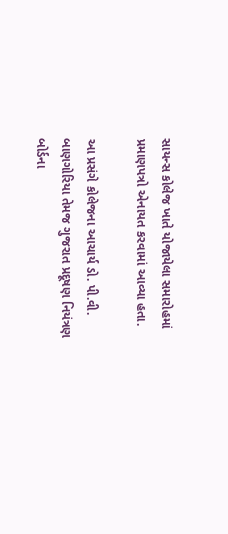સાયન્સ કોલેજ ખાતે યોજાયેલા સમારોહમાં પ્રમાણપત્રો એનાયત કરવામાં આવ્યા હતા.

આ પ્રસંગે કોલેજના આચાર્ય ડો. પી.વી. બાણગોરિયા તેમજ ગુજરાત પ્રદૂષણ નિયંત્રણ બોર્ડના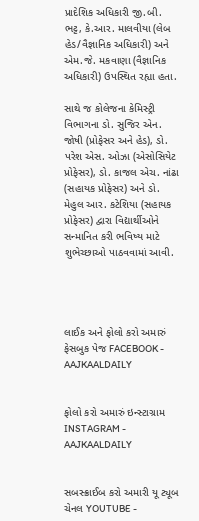પ્રાદેશિક અધિકારી જી.બી. ભટ્ટ, કે.આર. માલવીયા (લેબ હેડ/વૈજ્ઞાનિક અધિકારી) અને એમ.જે. મકવાણા (વૈજ્ઞાનિક અધિકારી) ઉપસ્થિત રહ્યા હતા.

સાથે જ કોલેજના કેમિસ્ટ્રી વિભાગના ડો. સુજિર એન. જોષી (પ્રોફેસર અને હેડ), ડો. પરેશ એસ. ઓઝા (એસોસિયેટ પ્રોફેસર), ડો. કાજલ એચ. નાંઢા (સહાયક પ્રોફેસર) અને ડો. મેહુલ આર. કટેશિયા (સહાયક પ્રોફેસર) દ્વારા વિદ્યાર્થીઓને સન્માનિત કરી ભવિષ્ય માટે શુભેચ્છાઓ પાઠવવામાં આવી.




લાઈક અને ફોલો કરો અમારું ફેસબુક પેજ FACEBOOK - AAJKAALDAILY


ફોલો કરો અમારું ઇન્સ્ટાગ્રામ INSTAGRAM - AAJKAALDAILY


સબસ્ક્રાઈબ કરો અમારી યૂ ટ્યૂબ ચેનલ YOUTUBE -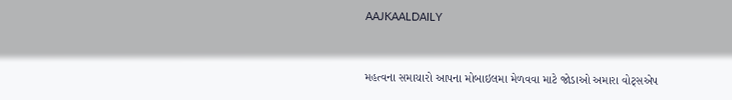AAJKAALDAILY


મહત્વના સમાચારો આપના મોબાઇલમા મેળવવા માટે જોડાઓ અમારા વોટ્સએપ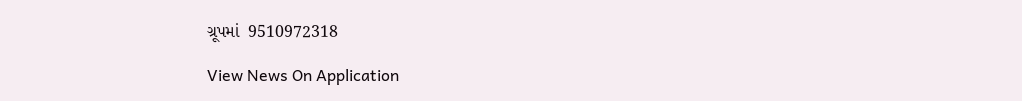ગ્રૂપમાં  9510972318

View News On Application